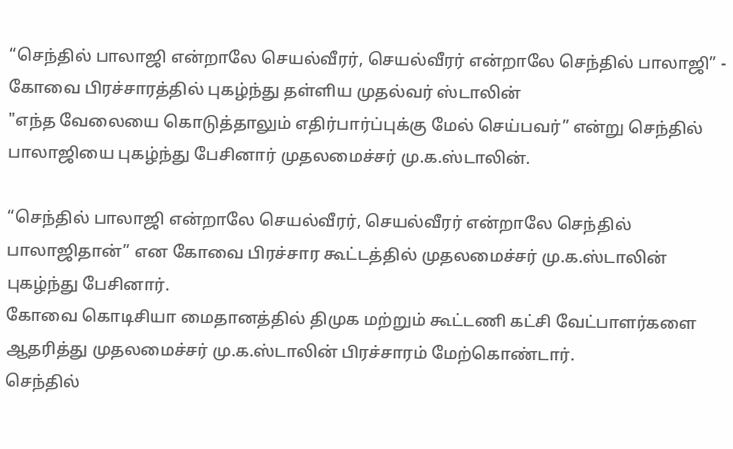“செந்தில் பாலாஜி என்றாலே செயல்வீரர், செயல்வீரர் என்றாலே செந்தில் பாலாஜி” - கோவை பிரச்சாரத்தில் புகழ்ந்து தள்ளிய முதல்வர் ஸ்டாலின்
"எந்த வேலையை கொடுத்தாலும் எதிர்பார்ப்புக்கு மேல் செய்பவர்” என்று செந்தில் பாலாஜியை புகழ்ந்து பேசினார் முதலமைச்சர் மு.க.ஸ்டாலின்.

“செந்தில் பாலாஜி என்றாலே செயல்வீரர், செயல்வீரர் என்றாலே செந்தில் பாலாஜிதான்” என கோவை பிரச்சார கூட்டத்தில் முதலமைச்சர் மு.க.ஸ்டாலின் புகழ்ந்து பேசினார்.
கோவை கொடிசியா மைதானத்தில் திமுக மற்றும் கூட்டணி கட்சி வேட்பாளர்களை ஆதரித்து முதலமைச்சர் மு.க.ஸ்டாலின் பிரச்சாரம் மேற்கொண்டார்.
செந்தில்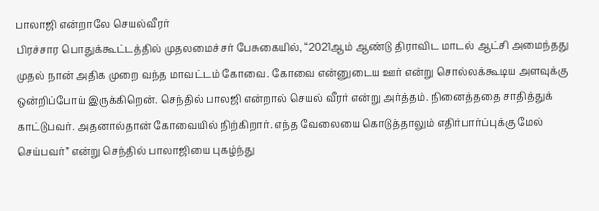பாலாஜி என்றாலே செயல்வீரர்
பிரச்சார பொதுக்கூட்டத்தில் முதலமைச்சர் பேசுகையில், “2021ஆம் ஆண்டு திராவிட மாடல் ஆட்சி அமைந்தது முதல் நான் அதிக முறை வந்த மாவட்டம் கோவை. கோவை என்னுடைய ஊர் என்று சொல்லக்கூடிய அளவுக்கு ஒன்றிப்போய் இருக்கிறென். செந்தில் பாலஜி என்றால் செயல் வீரர் என்று அர்த்தம். நினைத்ததை சாதித்துக் காட்டுபவர். அதனால்தான் கோவையில் நிற்கிறார். எந்த வேலையை கொடுத்தாலும் எதிர்பார்ப்புக்கு மேல் செய்பவர்” என்று செந்தில் பாலாஜியை புகழ்ந்து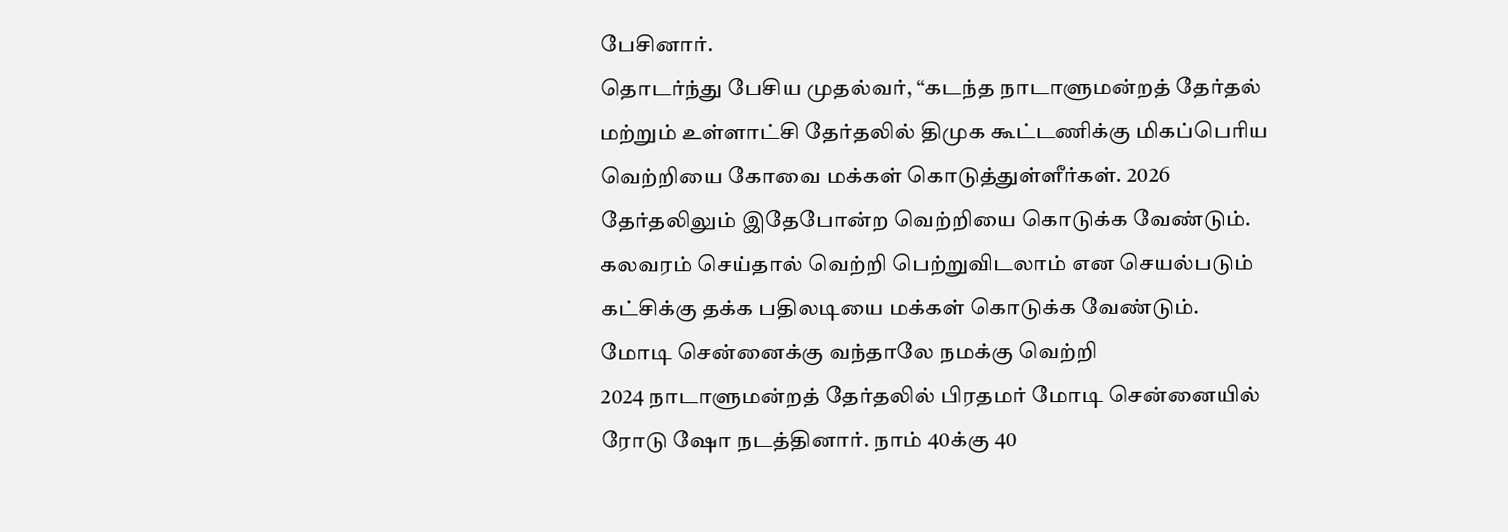பேசினார்.
தொடர்ந்து பேசிய முதல்வர், “கடந்த நாடாளுமன்றத் தேர்தல் மற்றும் உள்ளாட்சி தேர்தலில் திமுக கூட்டணிக்கு மிகப்பெரிய வெற்றியை கோவை மக்கள் கொடுத்துள்ளீர்கள். 2026 தேர்தலிலும் இதேபோன்ற வெற்றியை கொடுக்க வேண்டும். கலவரம் செய்தால் வெற்றி பெற்றுவிடலாம் என செயல்படும் கட்சிக்கு தக்க பதிலடியை மக்கள் கொடுக்க வேண்டும்.
மோடி சென்னைக்கு வந்தாலே நமக்கு வெற்றி
2024 நாடாளுமன்றத் தேர்தலில் பிரதமர் மோடி சென்னையில் ரோடு ஷோ நடத்தினார். நாம் 40க்கு 40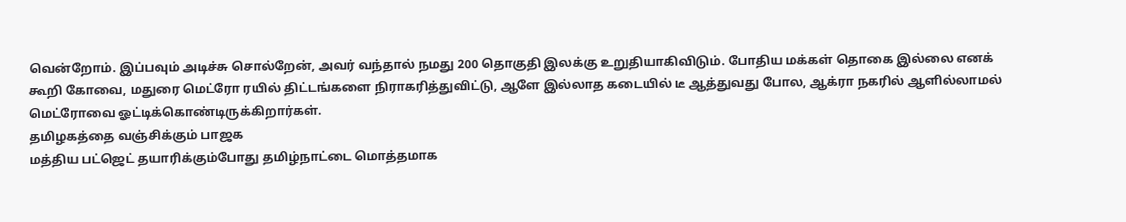வென்றோம். இப்பவும் அடிச்சு சொல்றேன், அவர் வந்தால் நமது 200 தொகுதி இலக்கு உறுதியாகிவிடும். போதிய மக்கள் தொகை இல்லை எனக் கூறி கோவை, மதுரை மெட்ரோ ரயில் திட்டங்களை நிராகரித்துவிட்டு, ஆளே இல்லாத கடையில் டீ ஆத்துவது போல, ஆக்ரா நகரில் ஆளில்லாமல் மெட்ரோவை ஓட்டிக்கொண்டிருக்கிறார்கள்.
தமிழகத்தை வஞ்சிக்கும் பாஜக
மத்திய பட்ஜெட் தயாரிக்கும்போது தமிழ்நாட்டை மொத்தமாக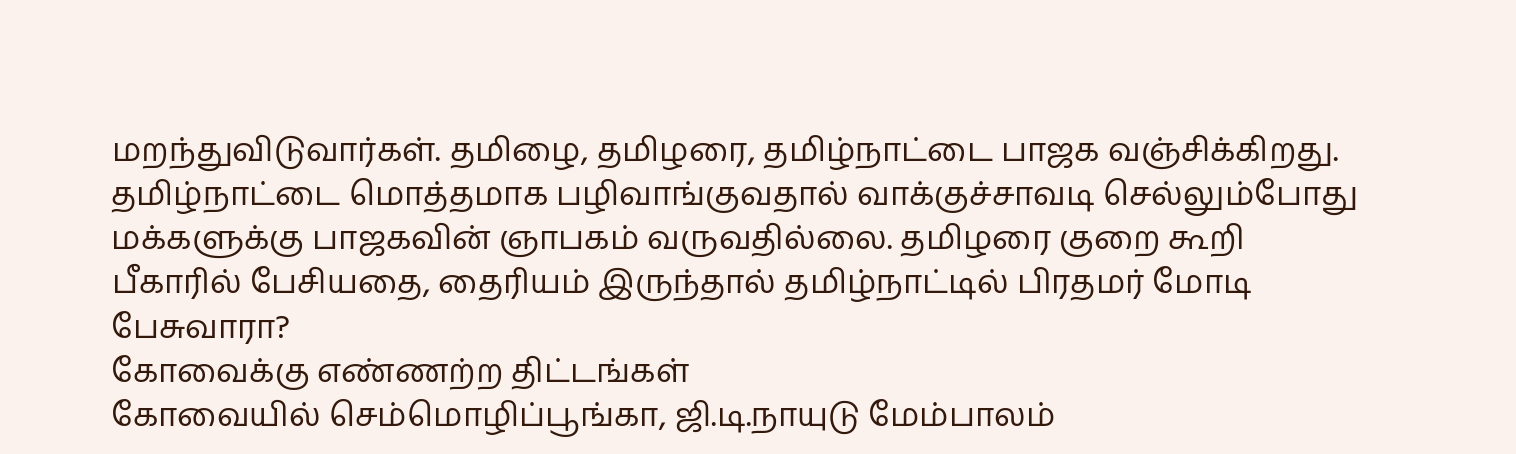மறந்துவிடுவார்கள். தமிழை, தமிழரை, தமிழ்நாட்டை பாஜக வஞ்சிக்கிறது. தமிழ்நாட்டை மொத்தமாக பழிவாங்குவதால் வாக்குச்சாவடி செல்லும்போது மக்களுக்கு பாஜகவின் ஞாபகம் வருவதில்லை. தமிழரை குறை கூறி பீகாரில் பேசியதை, தைரியம் இருந்தால் தமிழ்நாட்டில் பிரதமர் மோடி பேசுவாரா?
கோவைக்கு எண்ணற்ற திட்டங்கள்
கோவையில் செம்மொழிப்பூங்கா, ஜி.டி.நாயுடு மேம்பாலம்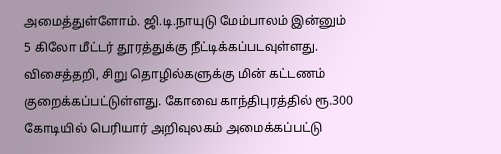அமைத்துள்ளோம். ஜி.டி.நாயுடு மேம்பாலம் இன்னும் 5 கிலோ மீட்டர் தூரத்துக்கு நீட்டிக்கப்படவுள்ளது. விசைத்தறி, சிறு தொழில்களுக்கு மின் கட்டணம் குறைக்கப்பட்டுள்ளது. கோவை காந்திபுரத்தில் ரூ.300 கோடியில் பெரியார் அறிவுலகம் அமைக்கப்பட்டு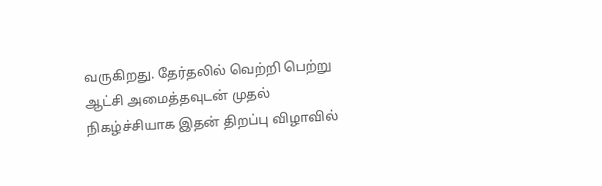வருகிறது. தேர்தலில் வெற்றி பெற்று ஆட்சி அமைத்தவுடன் முதல் நிகழ்ச்சியாக இதன் திறப்பு விழாவில்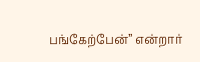பங்கேற்பேன்” என்றார்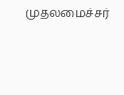முதலமைச்சர்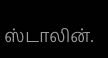ஸ்டாலின்.